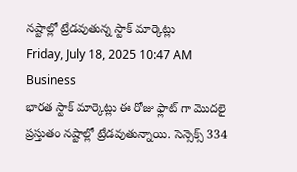నష్టాల్లో ట్రేడవుతున్న స్టాక్ మార్కెట్లు
Friday, July 18, 2025 10:47 AM Business
భారత స్టాక్ మార్కెట్లు ఈ రోజు ఫ్లాట్ గా మొదలై ప్రస్తుతం నష్టాల్లో ట్రేడవుతున్నాయి. సెన్సెక్స్ 334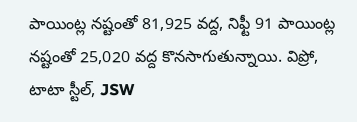పాయింట్ల నష్టంతో 81,925 వద్ద, నిఫ్టీ 91 పాయింట్ల నష్టంతో 25,020 వద్ద కొనసాగుతున్నాయి. విప్రో, టాటా స్టీల్, JSW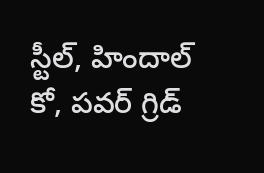స్టీల్, హిందాల్ కో, పవర్ గ్రిడ్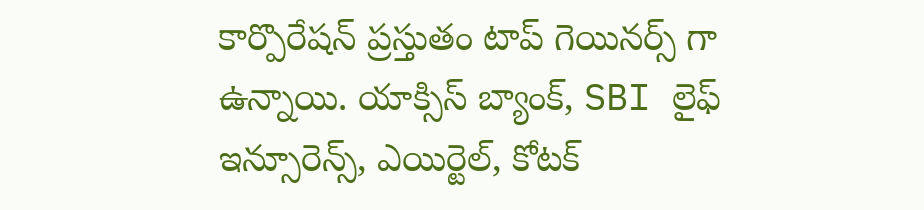కార్పొరేషన్ ప్రస్తుతం టాప్ గెయినర్స్ గా ఉన్నాయి. యాక్సిస్ బ్యాంక్, SBI లైఫ్ ఇన్సూరెన్స్, ఎయిర్టెల్, కోటక్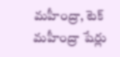మహీంద్రా, టెక్ మహీంద్రా షేర్లు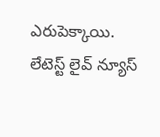ఎరుపెక్కాయి.
లేటెస్ట్ లైవ్ న్యూస్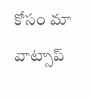కోసం మా వాట్సాప్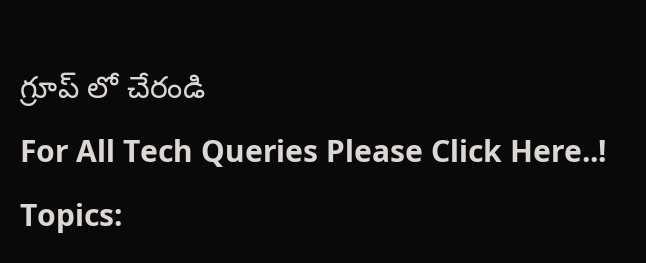గ్రూప్ లో చేరండి
For All Tech Queries Please Click Here..!
Topics: